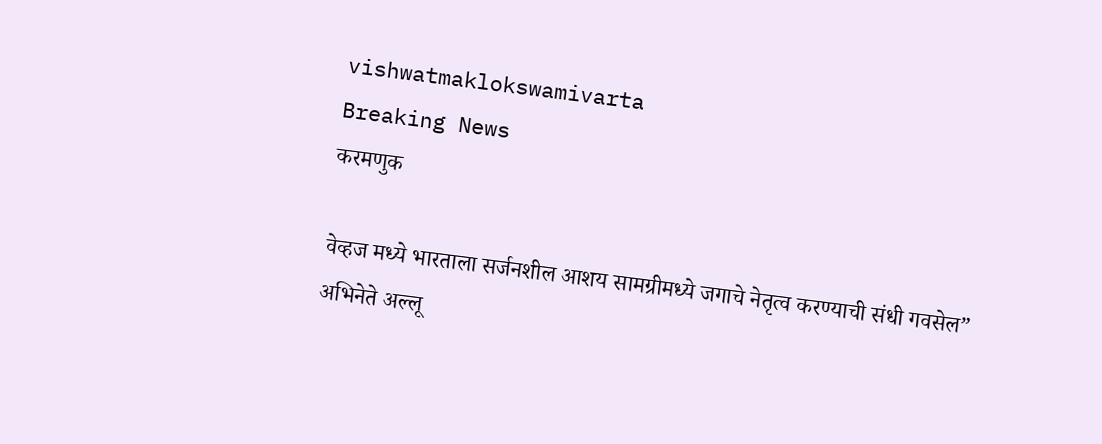vishwatmaklokswamivarta
Breaking News
करमणुक

वेव्हज मध्ये भारताला सर्जनशील आशय सामग्रीमध्ये जगाचे नेतृत्व करण्याची संधी गवसेल” अभिनेते अल्लू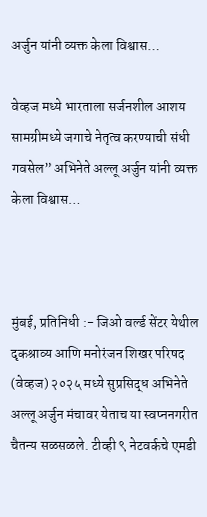अर्जुन यांनी व्यक्त केला विश्वास…

वेव्हज मध्ये भारताला सर्जनशील आशय सामग्रीमध्ये जगाचे नेतृत्व करण्याची संधी गवसेल” अभिनेते अल्लू अर्जुन यांनी व्यक्त केला विश्वास…



मुंबई, प्रतिनिधी :- जिओ वर्ल्ड सेंटर येथील दृकश्राव्य आणि मनोरंजन शिखर परिषद (वेव्हज) २०२५ मध्ये सुप्रसिद्ध अभिनेते अल्लू अर्जुन मंचावर येताच या स्वप्ननगरीत चैतन्य सळसळले. टीव्ही ९ नेटवर्कचे एमडी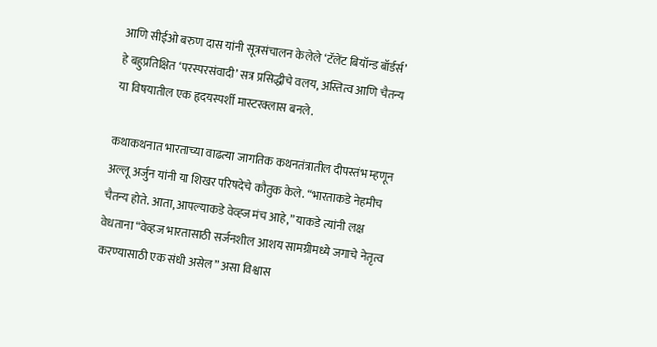आणि सीईओ बरुण दास यांनी सूत्रसंचालन केलेले ‘टॅलेंट बियॉन्ड बॉर्डर्स’ हे बहुप्रतिक्षित ‘परस्परसंवादी’ सत्र प्रसिद्धीचे वलय, अस्तित्व आणि चैतन्य या विषयातील एक हृदयस्पर्शी मास्टरक्लास बनले.

कथाकथनात भारताच्या वाढत्या जागतिक कथनतंत्रातील दीपस्तंभ म्हणून अल्लू अर्जुन यांनी या शिखर परिषदेचे कौतुक केले. “भारताकडे नेहमीच चैतन्य होते. आता, आपल्याकडे वेव्ह्ज मंच आहे,” याकडे त्यांनी लक्ष वेधताना “वेव्हज भारतासाठी सर्जनशील आशय सामग्रीमध्ये जगाचे नेतृत्व करण्यासाठी एक संधी असेल” असा विश्वास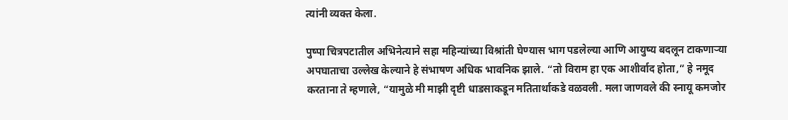त्यांनी व्यक्त केला.

पुष्पा चित्रपटातील अभिनेत्याने सहा महिन्यांच्या विश्रांती घेण्यास भाग पडलेल्या आणि आयुष्य बदलून टाकणाऱ्या अपघाताचा उल्लेख केल्याने हे संभाषण अधिक भावनिक झाले. “तो विराम हा एक आशीर्वाद होता,” हे नमूद करताना ते म्हणाले, “यामुळे मी माझी दृष्टी धाडसाकडून मतितार्थाकडे वळवली. मला जाणवले की स्नायू कमजोर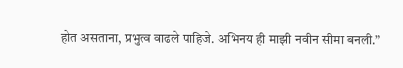होत असताना, प्रभुत्व वाढले पाहिजे. अभिनय ही माझी नवीन सीमा बनली.”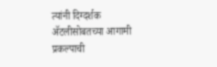त्यांनी दिग्दर्शक अ‍ॅटलीसोबतच्या आगामी प्रकल्पाची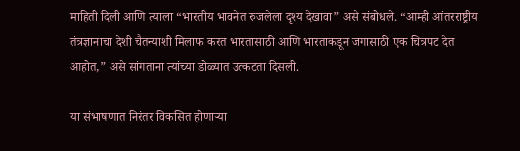माहिती दिली आणि त्याला “भारतीय भावनेत रुजलेला दृश्य देखावा” असे संबोधले. “आम्ही आंतरराष्ट्रीय तंत्रज्ञानाचा देशी चैतन्याशी मिलाफ करत भारतासाठी आणि भारताकडून जगासाठी एक चित्रपट देत आहोत,” असे सांगताना त्यांच्या डोळ्यात उत्कटता दिसली.

या संभाषणात निरंतर विकसित होणाऱ्या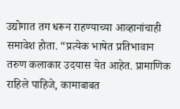उद्योगात तग धरून राहण्याच्या आव्हानांचाही समावेश होता. “प्रत्येक भाषेत प्रतिभावान तरुण कलाकार उदयास येत आहेत. प्रामाणिक राहिले पाहिजे, कामाबाबत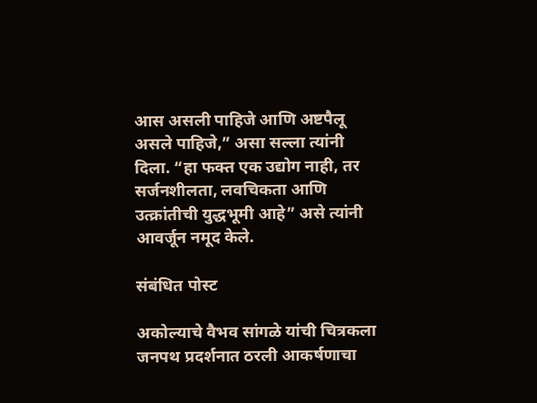आस असली पाहिजे आणि अष्टपैलू असले पाहिजे,” असा सल्ला त्यांनी दिला. “हा फक्त एक उद्योग नाही, तर सर्जनशीलता, लवचिकता आणि उत्क्रांतीची युद्धभूमी आहे” असे त्यांनी आवर्जून नमूद केले.

संबंधित पोस्ट

अकोल्याचे वैभव सांगळे यांची चित्रकला जनपथ प्रदर्शनात ठरली आकर्षणाचा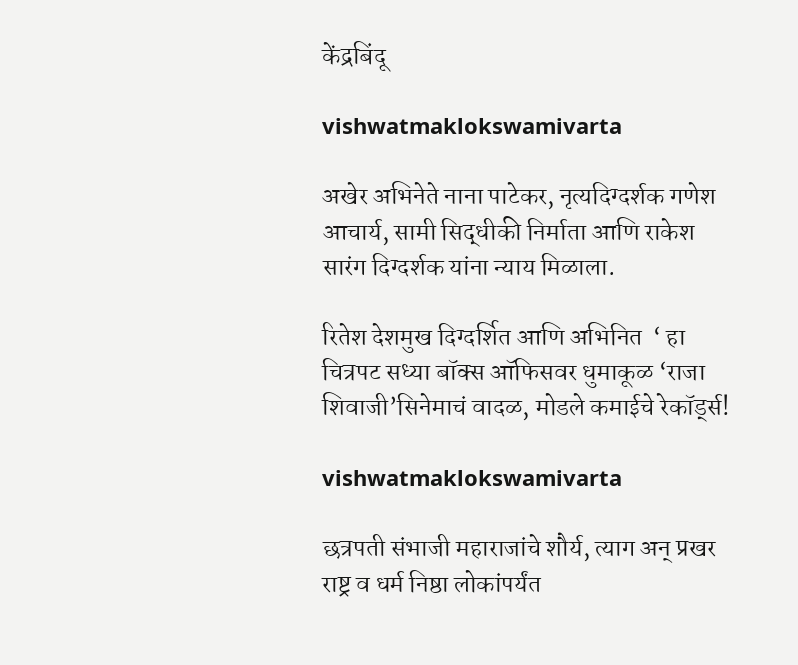केंद्रबिंदू

vishwatmaklokswamivarta

अखेर अभिनेते नाना पाटेकर, नृत्यदिग्दर्शक गणेश आचार्य, सामी सिद्धीकी निर्माता आणि राकेश सारंग दिग्दर्शक यांना न्याय मिळाला.

रितेश देशमुख दिग्दर्शित आणि अभिनित  ‘ हा चित्रपट सध्या बॉक्स ऑफिसवर धुमाकूळ ‘राजा शिवाजी’सिनेमाचं वादळ, मोडले कमाईचे रेकॉर्ड्स!

vishwatmaklokswamivarta

छत्रपती संभाजी महाराजांचे शौर्य, त्याग अन् प्रखर राष्ट्र व धर्म निष्ठा लोकांपर्यंत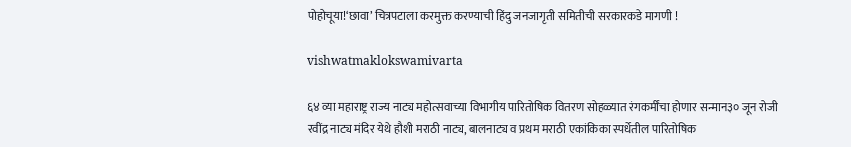पोहोचूया!‘छावा’ चित्रपटाला करमुक्त करण्याची हिंदु जनजागृती समितीची सरकारकडे मागणी !

vishwatmaklokswamivarta

६४ व्या महाराष्ट्र राज्य नाट्य महोत्सवाच्या विभागीय पारितोषिक वितरण सोहळ्यात रंगकर्मींचा होणार सन्मान३० जून रोजी रवींद्र नाट्य मंदिर येथे हौशी मराठी नाट्य, बालनाट्य व प्रथम मराठी एकांकिका स्पर्धेतील पारितोषिक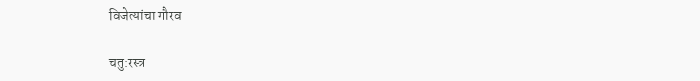विजेत्यांचा गौरव

चतु:रस्त्र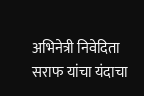अभिनेत्री निवेदिता सराफ यांचा यंदाचा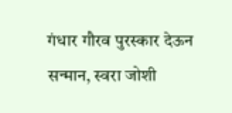गंधार गौरव पुरस्कार देऊन सन्मान, स्वरा जोशी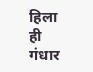हिला ही गंधार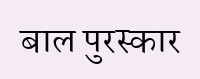बाल पुरस्कार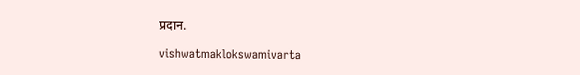प्रदान.

vishwatmaklokswamivarta